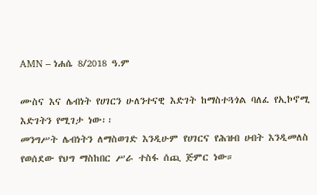AMN – ነሐሴ 8/2018 ዓ.ም

ሙስና እና ሌብነት የሀገርን ሁለንተናዊ እድገት ከማስተጓጎል ባለፈ የኢኮኖሚ እድገትን የሚገታ ነው፡፡
መንግሥት ሌብነትን ለማስወገድ እንዲሁም የሀገርና የሕዝብ ሀብት እንዲመለስ የወሰደው የህግ ማስከበር ሥራ ተስፋ ሰጪ ጅምር ነው።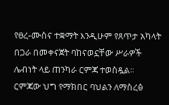የፀረ-ሙስና ተቋማት እንዲሁም የጸጥታ አካላት በጋራ በመቀናጀት ባከናወኗቸው ሥራዎች ሌብነት ላይ ጠንካራ ርምጃ ተወስዷል፡፡
ርምጃው ህግ የማክበር ባህልን ለማስረፅ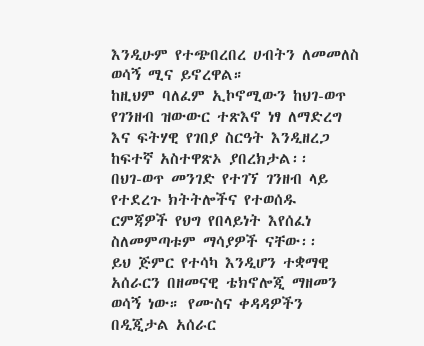እንዲሁም የተጭበረበረ ሀብትን ለመመለስ ወሳኝ ሚና ይኖረዋል።
ከዚህም ባለፈም ኢኮኖሚውን ከህገ-ወጥ የገንዘብ ዝውውር ተጽእኖ ነፃ ለማድረግ እና ፍትሃዊ የገበያ ስርዓት እንዲዘረጋ ከፍተኛ አስተዋጽኦ ያበረክታል፡፡
በህገ-ወጥ መንገድ የተገኘ ገንዘብ ላይ የተደረጉ ክትትሎችና የተወሰዱ ርምጃዎች የህግ የበላይነት እየሰፈነ ስለመምጣቱም ማሳያዎች ናቸው፡፡
ይህ ጅምር የተሳካ እንዲሆን ተቋማዊ አሰራርን በዘመናዊ ቴክኖሎጂ ማዘመን ወሳኝ ነው። የሙስና ቀዳዳዎችን በዲጂታል አሰራር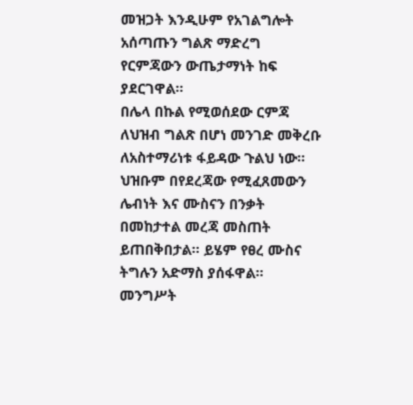መዝጋት እንዲሁም የአገልግሎት አሰጣጡን ግልጽ ማድረግ የርምጃውን ውጤታማነት ከፍ ያደርገዋል።
በሌላ በኩል የሚወሰደው ርምጃ ለህዝብ ግልጽ በሆነ መንገድ መቅረቡ ለአስተማሪነቱ ፋይዳው ጉልህ ነው።
ህዝቡም በየደረጃው የሚፈጸመውን ሌብነት እና ሙስናን በንቃት በመከታተል መረጃ መስጠት ይጠበቅበታል፡፡ ይሄም የፀረ ሙስና ትግሉን አድማስ ያሰፋዋል።
መንግሥት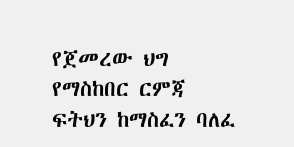የጀመረው ህግ የማስከበር ርምጃ ፍትህን ከማስፈን ባለፈ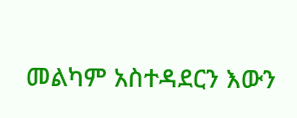መልካም አስተዳደርን እውን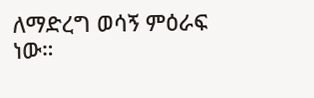ለማድረግ ወሳኝ ምዕራፍ ነው።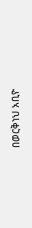በወርቅነህ አቢዮ